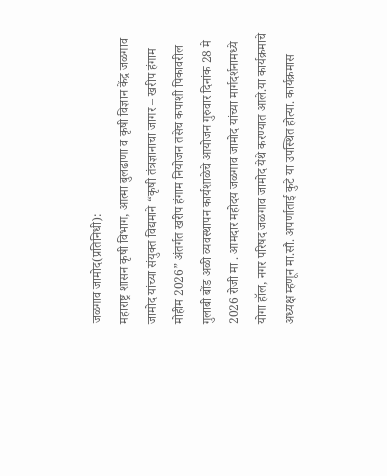जळगाव जामोद(प्रतिनिधी):
महाराष्ट्र शासन कृषी विभाग, आत्मा बुलढाणा व कृषी विज्ञान केंद्र जळगाव जामोद यांच्या संयुक्त विद्यमाने “कृषी तंत्रज्ञानाचा जागर – खरीप हंगाम मोहीम 2026” अंतर्गत खरीप हंगाम नियोजन तसेच कपाशी पिकावरील गुलाबी बोंड अळी व्यवस्थापन कार्यशाळेचे आयोजन गुरुवार दिनांक 28 मे 2026 रोजी मा . आमदार महोदय जळगाव जामोद यांच्या मार्गदर्शनामध्ये योगा हॉल, नगर परिषद जळगाव जामोद येथे करण्यात आले.या कार्यक्रमाचे अध्यक्ष म्हणून मा.सौ. अपर्णाताई कुटे या उपस्थित होत्या. कार्यक्रमास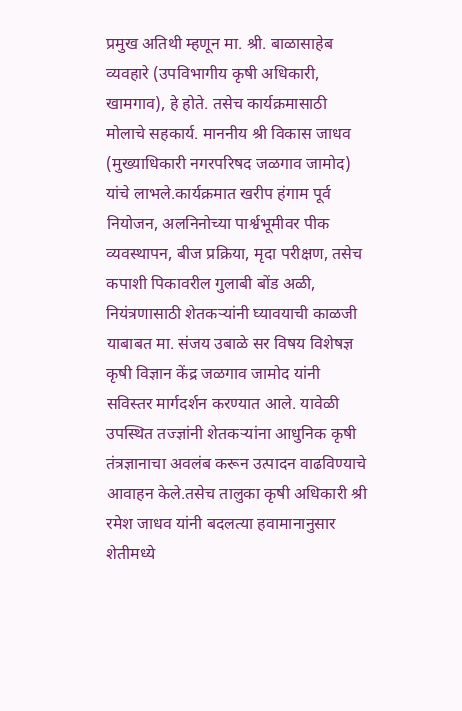प्रमुख अतिथी म्हणून मा. श्री. बाळासाहेब व्यवहारे (उपविभागीय कृषी अधिकारी, खामगाव), हे होते. तसेच कार्यक्रमासाठी मोलाचे सहकार्य. माननीय श्री विकास जाधव (मुख्याधिकारी नगरपरिषद जळगाव जामोद) यांचे लाभले.कार्यक्रमात खरीप हंगाम पूर्व नियोजन, अलनिनोच्या पार्श्वभूमीवर पीक व्यवस्थापन, बीज प्रक्रिया, मृदा परीक्षण, तसेच कपाशी पिकावरील गुलाबी बोंड अळी, नियंत्रणासाठी शेतकऱ्यांनी घ्यावयाची काळजी याबाबत मा. संजय उबाळे सर विषय विशेषज्ञ कृषी विज्ञान केंद्र जळगाव जामोद यांनी सविस्तर मार्गदर्शन करण्यात आले. यावेळी उपस्थित तज्ज्ञांनी शेतकऱ्यांना आधुनिक कृषी तंत्रज्ञानाचा अवलंब करून उत्पादन वाढविण्याचे आवाहन केले.तसेच तालुका कृषी अधिकारी श्री रमेश जाधव यांनी बदलत्या हवामानानुसार शेतीमध्ये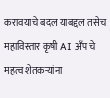करावयाचे बदल याबद्दल तसेच महाविस्तार कृषी AI अँप चे महत्व शेतकऱ्यांना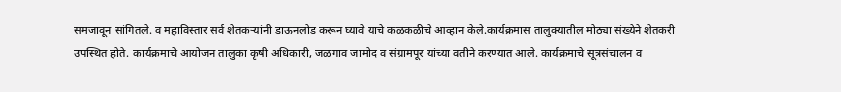समजावून सांगितले. व महाविस्तार सर्व शेतकऱ्यांनी डाऊनलोड करून घ्यावे याचे कळकळीचे आव्हान केले.कार्यक्रमास तालुक्यातील मोठ्या संख्येने शेतकरी उपस्थित होते. कार्यक्रमाचे आयोजन तालुका कृषी अधिकारी, जळगाव जामोद व संग्रामपूर यांच्या वतीने करण्यात आले. कार्यक्रमाचे सूत्रसंचालन व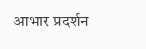आभार प्रदर्शन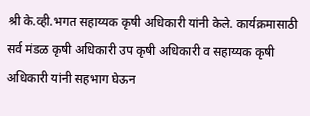श्री के.व्ही.भगत सहाय्यक कृषी अधिकारी यांनी केले. कार्यक्रमासाठी सर्व मंडळ कृषी अधिकारी उप कृषी अधिकारी व सहाय्यक कृषी अधिकारी यांनी सहभाग घेऊन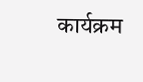कार्यक्रम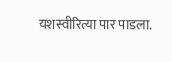यशस्वीरित्या पार पाडला.